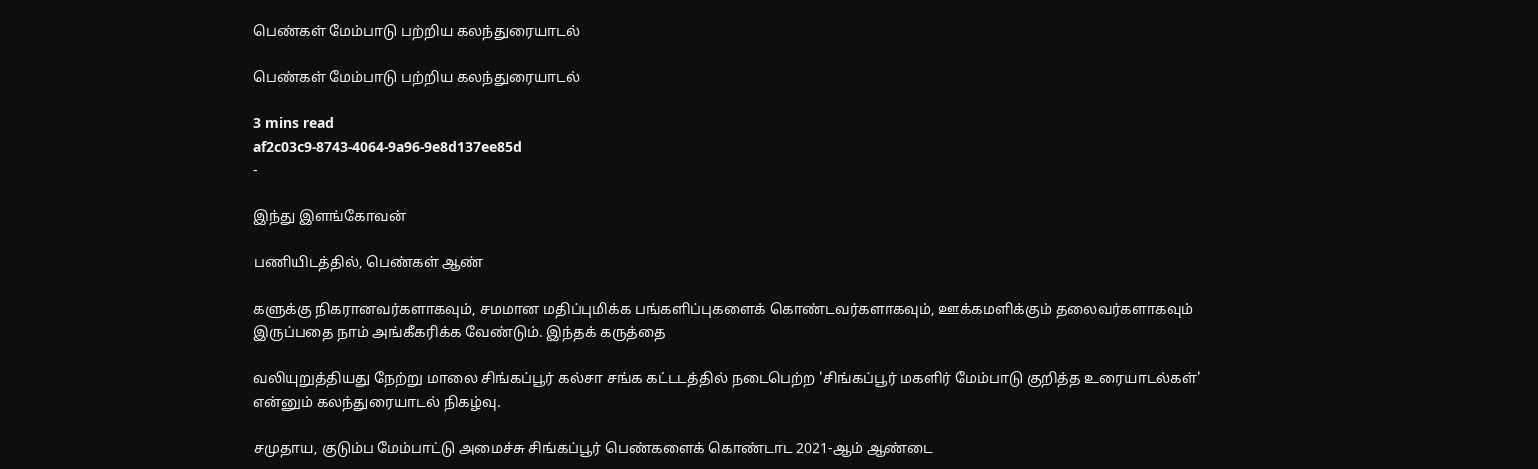பெண்கள் மேம்பாடு பற்றிய கலந்துரையாடல்

பெண்கள் மேம்பாடு பற்றிய கலந்துரையாடல்

3 mins read
af2c03c9-8743-4064-9a96-9e8d137ee85d
-

இந்து இளங்கோவன்

பணியிடத்தில், பெண்கள் ஆண்

களுக்கு நிகரானவர்களாகவும், சமமான மதிப்புமிக்க பங்களிப்புகளைக் கொண்டவர்களாகவும், ஊக்கமளிக்கும் தலைவர்களாகவும் இருப்பதை நாம் அங்கீகரிக்க வேண்டும். இந்தக் கருத்தை

வலியுறுத்தியது நேற்று மாலை சிங்கப்பூர் கல்சா சங்க கட்டடத்தில் நடைபெற்ற 'சிங்கப்பூர் மகளிர் மேம்பாடு குறித்த உரையாடல்கள்' என்னும் கலந்துரையாடல் நிகழ்வு.

சமுதாய, குடும்ப மேம்பாட்டு அமைச்சு சிங்கப்பூர் பெண்களைக் கொண்டாட 2021-ஆம் ஆண்டை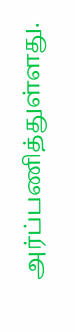அர்ப்பணித்துள்ளது.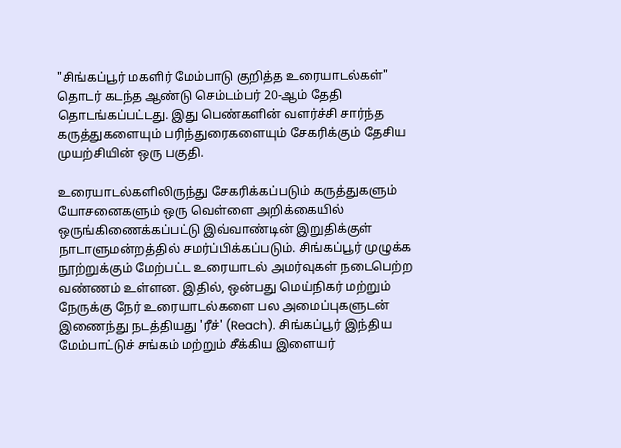"சிங்கப்பூர் மகளிர் மேம்பாடு குறித்த உரையாடல்கள்" தொடர் கடந்த ஆண்டு செம்டம்பர் 20-ஆம் தேதி தொடங்கப்பட்டது. இது பெண்களின் வளர்ச்சி சார்ந்த கருத்துகளையும் பரிந்துரைகளையும் சேகரிக்கும் தேசிய முயற்சியின் ஒரு பகுதி.

உரையாடல்களிலிருந்து சேகரிக்கப்படும் கருத்துகளும் யோசனைகளும் ஒரு வெள்ளை அறிக்கையில் ஒருங்கிணைக்கப்பட்டு இவ்வாண்டின் இறுதிக்குள் நாடாளுமன்றத்தில் சமர்ப்பிக்கப்படும். சிங்கப்பூர் முழுக்க நூற்றுக்கும் மேற்பட்ட உரையாடல் அமர்வுகள் நடைபெற்ற வண்ணம் உள்ளன. இதில், ஒன்பது மெய்நிகர் மற்றும் நேருக்கு நேர் உரையாடல்களை பல அமைப்புகளுடன் இணைந்து நடத்தியது 'ரீச்' (Reach). சிங்கப்பூர் இந்திய மேம்பாட்டுச் சங்கம் மற்றும் சீக்கிய இளையர்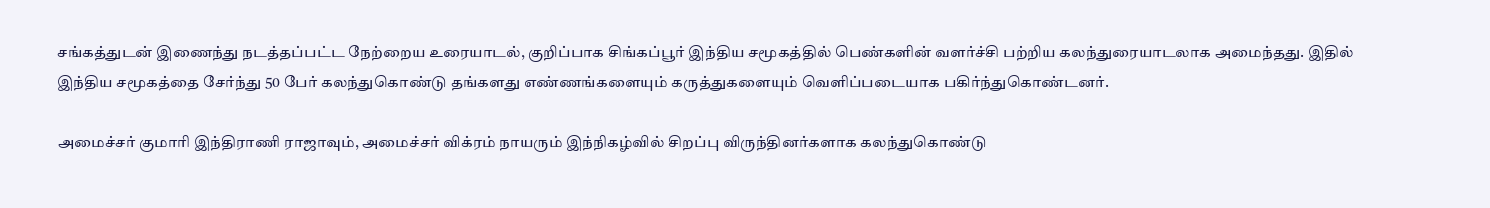சங்கத்துடன் இணைந்து நடத்தப்பட்ட நேற்றைய உரையாடல், குறிப்பாக சிங்கப்பூர் இந்திய சமூகத்தில் பெண்களின் வளர்ச்சி பற்றிய கலந்துரையாடலாக அமைந்தது. இதில் இந்திய சமூகத்தை சேர்ந்து 50 பேர் கலந்துகொண்டு தங்களது எண்ணங்களையும் கருத்துகளையும் வெளிப்படையாக பகிர்ந்துகொண்டனர்.

அமைச்சர் குமாரி இந்திராணி ராஜாவும், அமைச்சர் விக்ரம் நாயரும் இந்நிகழ்வில் சிறப்பு விருந்தினர்களாக கலந்துகொண்டு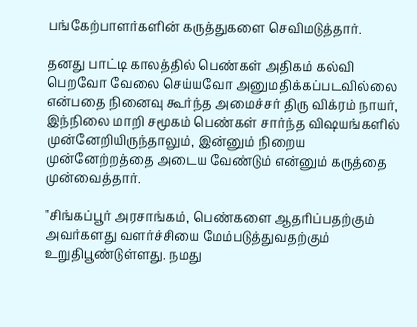பங்கேற்பாளர்களின் கருத்துகளை செவிமடுத்தார்.

தனது பாட்டி காலத்தில் பெண்கள் அதிகம் கல்வி பெறவோ வேலை செய்யவோ அனுமதிக்கப்படவில்லை என்பதை நினைவு கூர்ந்த அமைச்சர் திரு விக்ரம் நாயர், இந்நிலை மாறி சமூகம் பெண்கள் சார்ந்த விஷயங்களில் முன்னேறியிருந்தாலும், இன்னும் நிறைய முன்னேற்றத்தை அடைய வேண்டும் என்னும் கருத்தை முன்வைத்தார்.

"சிங்கப்பூர் அரசாங்கம், பெண்களை ஆதரிப்பதற்கும் அவர்களது வளர்ச்சியை மேம்படுத்துவதற்கும் உறுதிபூண்டுள்ளது. நமது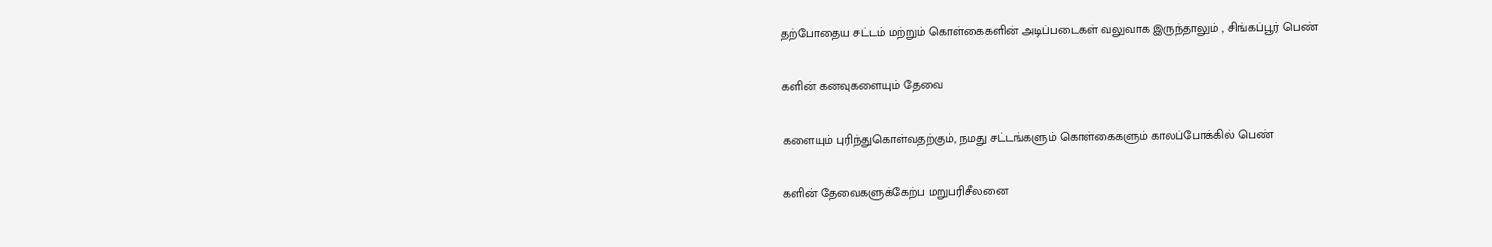தற்போதைய சட்டம் மற்றும் கொள்கைகளின் அடிப்படைகள் வலுவாக இருந்தாலும் , சிங்கப்பூர் பெண்

களின் கனவுகளையும் தேவை

களையும் புரிந்துகொள்வதற்கும், நமது சட்டங்களும் கொள்கைகளும் காலப்போக்கில் பெண்

களின் தேவைகளுக்கேற்ப மறுபரிசீலனை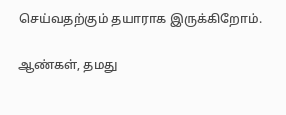செய்வதற்கும் தயாராக இருக்கிறோம்.

ஆண்கள், தமது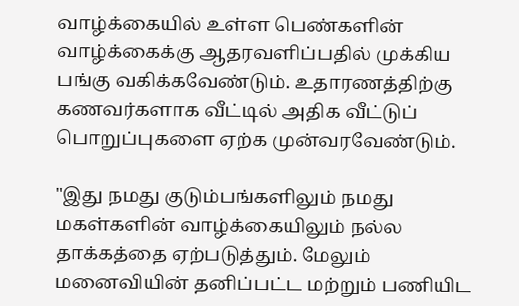வாழ்க்கையில் உள்ள பெண்களின் வாழ்க்கைக்கு ஆதரவளிப்பதில் முக்கிய பங்கு வகிக்கவேண்டும். உதாரணத்திற்கு கணவர்களாக வீட்டில் அதிக வீட்டுப் பொறுப்புகளை ஏற்க முன்வரவேண்டும்.

"இது நமது குடும்பங்களிலும் நமது மகள்களின் வாழ்க்கையிலும் நல்ல தாக்கத்தை ஏற்படுத்தும். மேலும் மனைவியின் தனிப்பட்ட மற்றும் பணியிட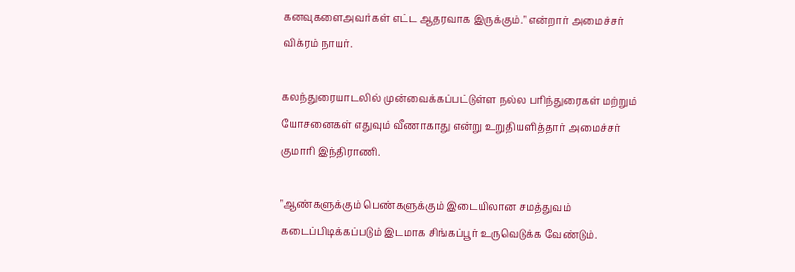கனவுகளைஅவர்கள் எட்ட ஆதரவாக இருக்கும்." என்றார் அமைச்சர் விக்ரம் நாயர்.

கலந்துரையாடலில் முன்வைக்கப்பட்டுள்ள நல்ல பரிந்துரைகள் மற்றும் யோசனைகள் எதுவும் வீணாகாது என்று உறுதியளித்தார் அமைச்சர் குமாரி இந்திராணி.

"ஆண்களுக்கும் பெண்களுக்கும் இடையிலான சமத்துவம் கடைப்பிடிக்கப்படும் இடமாக சிங்கப்பூர் உருவெடுக்க வேண்டும்.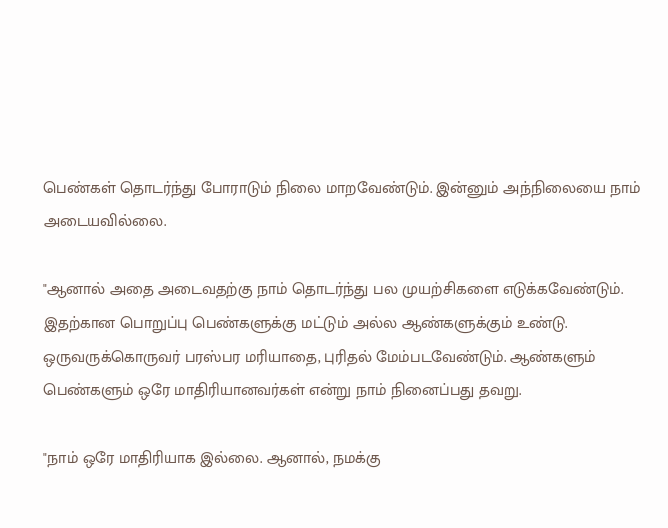பெண்கள் தொடர்ந்து போராடும் நிலை மாறவேண்டும். இன்னும் அந்நிலையை நாம் அடையவில்லை.

"ஆனால் அதை அடைவதற்கு நாம் தொடர்ந்து பல முயற்சிகளை எடுக்கவேண்டும். இதற்கான பொறுப்பு பெண்களுக்கு மட்டும் அல்ல ஆண்களுக்கும் உண்டு. ஒருவருக்கொருவர் பரஸ்பர மரியாதை, புரிதல் மேம்படவேண்டும். ஆண்களும் பெண்களும் ஒரே மாதிரியானவர்கள் என்று நாம் நினைப்பது தவறு.

"நாம் ஒரே மாதிரியாக இல்லை. ஆனால், நமக்கு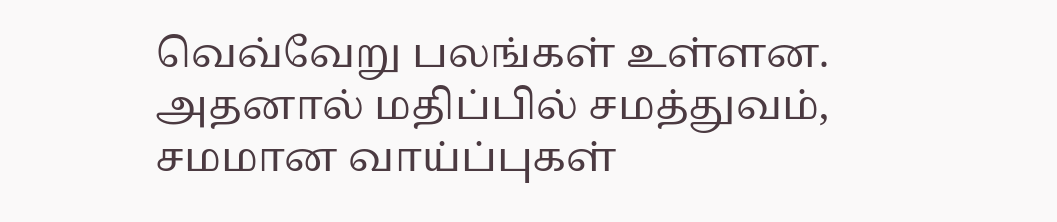வெவ்வேறு பலங்கள் உள்ளன. அதனால் மதிப்பில் சமத்துவம், சமமான வாய்ப்புகள்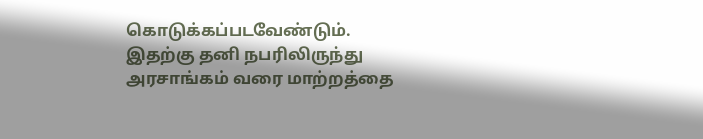கொடுக்கப்படவேண்டும். இதற்கு தனி நபரிலிருந்து அரசாங்கம் வரை மாற்றத்தை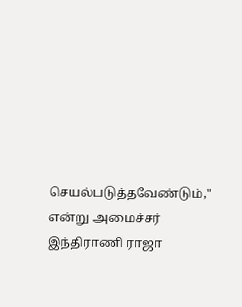செயல்படுத்தவேண்டும்," என்று அமைச்சர் இந்திராணி ராஜா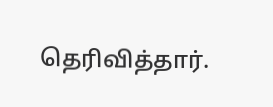தெரிவித்தார்.